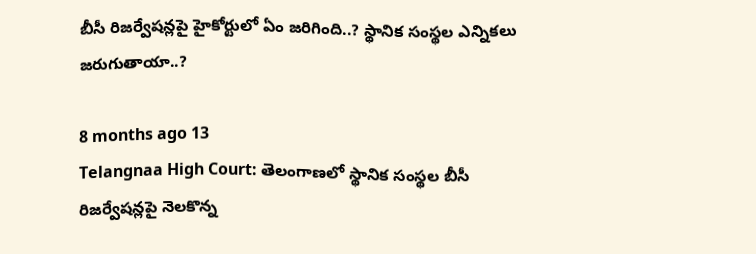బీసీ రిజర్వేషన్లపై హైకోర్టులో ఏం జరిగింది..? స్థానిక సంస్థల ఎన్నికలు జరుగుతాయా..?

8 months ago 13
Telangnaa High Court: తెలంగాణలో స్థానిక సంస్థల బీసీ రిజర్వేషన్లపై నెలకొన్న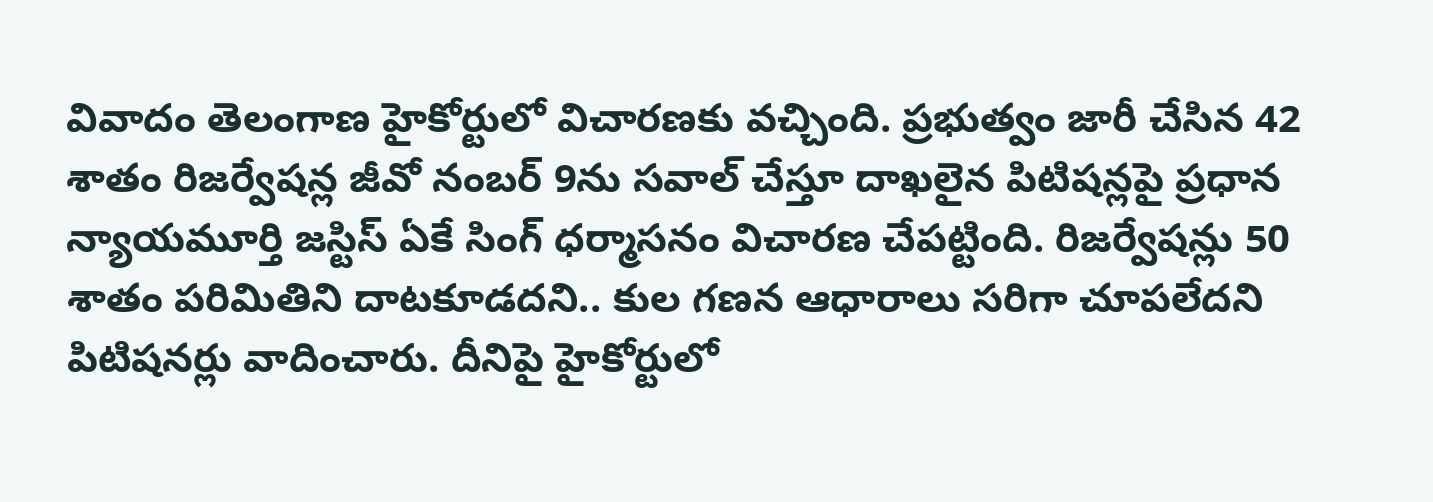వివాదం తెలంగాణ హైకోర్టులో విచారణకు వచ్చింది. ప్రభుత్వం జారీ చేసిన 42 శాతం రిజర్వేషన్ల జీవో నంబర్‌ 9ను సవాల్ చేస్తూ దాఖలైన పిటిషన్లపై ప్రధాన న్యాయమూర్తి జస్టిస్‌ ఏకే సింగ్‌ ధర్మాసనం విచారణ చేపట్టింది. రిజర్వేషన్లు 50 శాతం పరిమితిని దాటకూడదని.. కుల గణన ఆధారాలు సరిగా చూపలేదని పిటిషనర్లు వాదించారు. దీనిపై హైకోర్టులో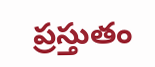ప్రస్తుతం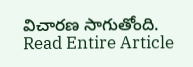విచారణ సాగుతోంది.
Read Entire Article